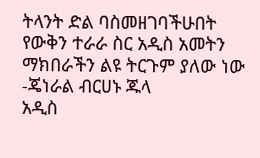ትላንት ድል ባስመዘገባችሁበት የውቅን ተራራ ስር አዲስ አመትን ማክበራችን ልዩ ትርጉም ያለው ነው -ጄነራል ብርሀኑ ጁላ
አዲስ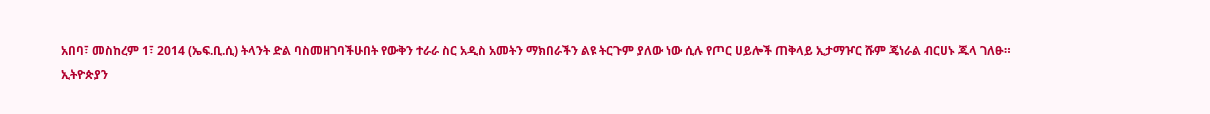አበባ፣ መስከረም 1፣ 2014 (ኤፍ.ቢ.ሲ) ትላንት ድል ባስመዘገባችሁበት የውቅን ተራራ ስር አዲስ አመትን ማክበራችን ልዩ ትርጉም ያለው ነው ሲሉ የጦር ሀይሎች ጠቅላይ ኢታማዦር ሹም ጄነራል ብርሀኑ ጁላ ገለፁ።
ኢትዮጵያን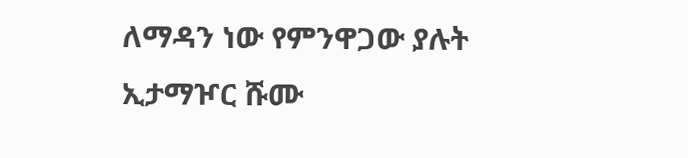ለማዳን ነው የምንዋጋው ያሉት ኢታማዦር ሹሙ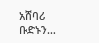አሸባሪ ቡድኑን…